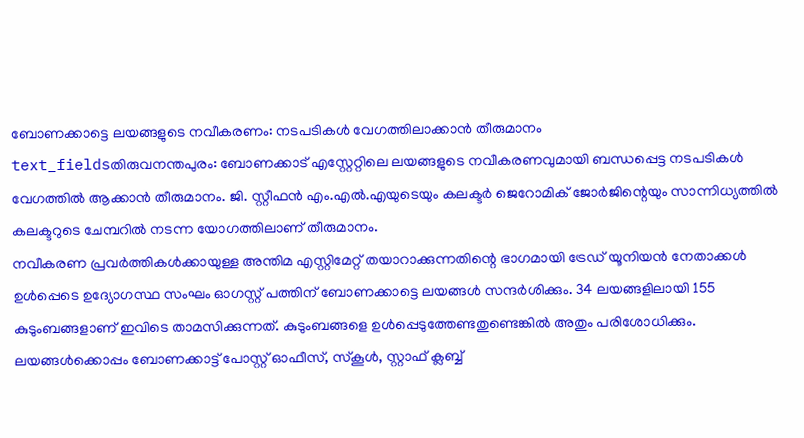ബോണക്കാട്ടെ ലയങ്ങളുടെ നവീകരണം: നടപടികൾ വേഗത്തിലാക്കാൻ തീരുമാനം
text_fieldsതിരുവനന്തപുരം: ബോണക്കാട് എസ്റ്റേറ്റിലെ ലയങ്ങളുടെ നവീകരണവുമായി ബന്ധപ്പെട്ട നടപടികൾ വേഗത്തിൽ ആക്കാൻ തീരുമാനം. ജി. സ്റ്റീഫൻ എം.എൽ.എയുടെയും കലക്ടർ ജെറോമിക് ജോർജിന്റെയും സാന്നിധ്യത്തിൽ കലക്ടറുടെ ചേമ്പറിൽ നടന്ന യോഗത്തിലാണ് തീരുമാനം.
നവീകരണ പ്രവർത്തികൾക്കായുള്ള അന്തിമ എസ്റ്റിമേറ്റ് തയാറാക്കുന്നതിന്റെ ഭാഗമായി ട്രേഡ് യൂനിയൻ നേതാക്കൾ ഉൾപ്പെടെ ഉദ്യോഗസ്ഥ സംഘം ഓഗസ്റ്റ് പത്തിന് ബോണക്കാട്ടെ ലയങ്ങൾ സന്ദർശിക്കും. 34 ലയങ്ങളിലായി 155 കുടുംബങ്ങളാണ് ഇവിടെ താമസിക്കുന്നത്. കുടുംബങ്ങളെ ഉൾപ്പെടുത്തേണ്ടതുണ്ടെങ്കിൽ അതും പരിശോധിക്കും. ലയങ്ങൾക്കൊപ്പം ബോണക്കാട്ട് പോസ്റ്റ് ഓഫീസ്, സ്കൂൾ, സ്റ്റാഫ് ക്ലബ്ബ്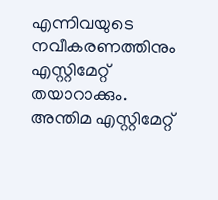എന്നിവയുടെ നവീകരണത്തിനും എസ്റ്റിമേറ്റ് തയാറാക്കും.
അന്തിമ എസ്റ്റിമേറ്റ്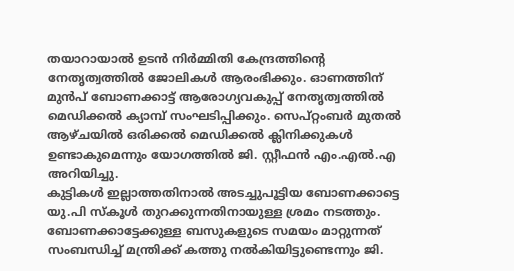തയാറായാൽ ഉടൻ നിർമ്മിതി കേന്ദ്രത്തിന്റെ നേതൃത്വത്തിൽ ജോലികൾ ആരംഭിക്കും. ഓണത്തിന് മുൻപ് ബോണക്കാട്ട് ആരോഗ്യവകുപ്പ് നേതൃത്വത്തിൽ മെഡിക്കൽ ക്യാമ്പ് സംഘടിപ്പിക്കും. സെപ്റ്റംബർ മുതൽ ആഴ്ചയിൽ ഒരിക്കൽ മെഡിക്കൽ ക്ലിനിക്കുകൾ ഉണ്ടാകുമെന്നും യോഗത്തിൽ ജി. സ്റ്റീഫൻ എം.എൽ.എ അറിയിച്ചു.
കുട്ടികൾ ഇല്ലാത്തതിനാൽ അടച്ചുപൂട്ടിയ ബോണക്കാട്ടെ യു.പി സ്കൂൾ തുറക്കുന്നതിനായുള്ള ശ്രമം നടത്തും. ബോണക്കാട്ടേക്കുള്ള ബസുകളുടെ സമയം മാറ്റുന്നത് സംബന്ധിച്ച് മന്ത്രിക്ക് കത്തു നൽകിയിട്ടുണ്ടെന്നും ജി.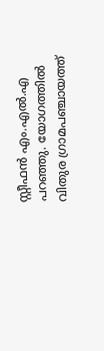സ്റ്റീഫൻ എം.എൽ.എ പറഞ്ഞു. യോഗത്തിൽ വിതുര ഗ്രാമപഞ്ചായത്ത്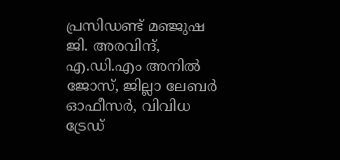പ്രസിഡണ്ട് മഞ്ജുഷ ജി. അരവിന്ദ്, എ.ഡി.എം അനിൽ ജോസ്, ജില്ലാ ലേബർ ഓഫീസർ, വിവിധ ട്രേഡ്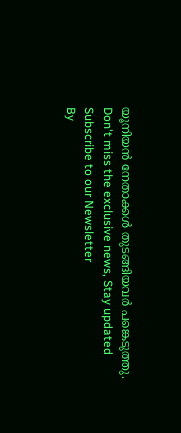യൂനിയൻ നേതാക്കൾ തുടങ്ങിയവർ പങ്കെടുത്തു.
Don't miss the exclusive news, Stay updated
Subscribe to our Newsletter
By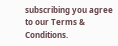subscribing you agree to our Terms & Conditions.